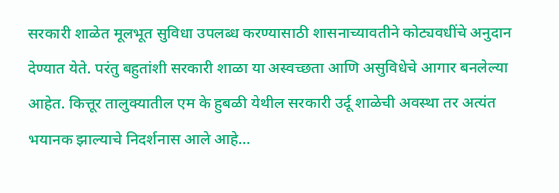सरकारी शाळेत मूलभूत सुविधा उपलब्ध करण्यासाठी शासनाच्यावतीने कोट्यवधींचे अनुदान देण्यात येते. परंतु बहुतांशी सरकारी शाळा या अस्वच्छता आणि असुविधेचे आगार बनलेल्या आहेत. कित्तूर तालुक्यातील एम के हुबळी येथील सरकारी उर्दू शाळेची अवस्था तर अत्यंत भयानक झाल्याचे निदर्शनास आले आहे…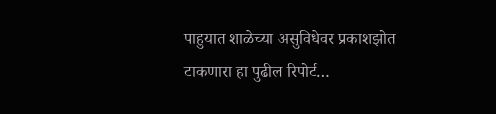पाहुयात शाळेच्या असुविधेवर प्रकाशझोत टाकणारा हा पुढील रिपोर्ट…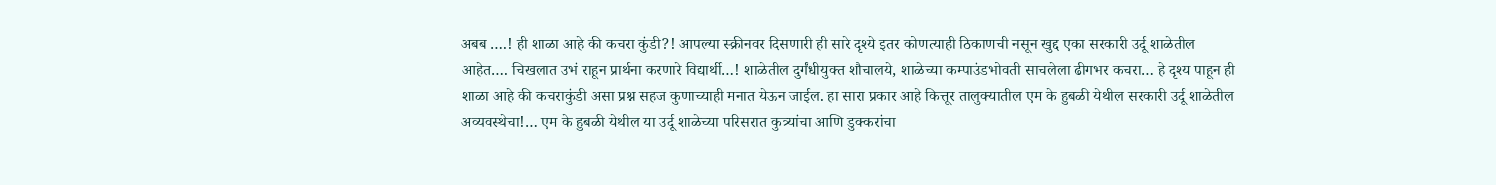अबब ….! ही शाळा आहे की कचरा कुंडी?! आपल्या स्क्रीनवर दिसणारी ही सारे दृश्ये इतर कोणत्याही ठिकाणची नसून खुद्द एका सरकारी उर्दू शाळेतील आहेत…. चिखलात उभं राहून प्रार्थना करणारे विद्यार्थी…! शाळेतील दुर्गंधीयुक्त शौचालये, शाळेच्या कम्पाउंडभोवती साचलेला ढीगभर कचरा… हे दृश्य पाहून ही शाळा आहे की कचराकुंडी असा प्रश्न सहज कुणाच्याही मनात येऊन जाईल. हा सारा प्रकार आहे कित्तूर तालुक्यातील एम के हुबळी येथील सरकारी उर्दू शाळेतील अव्यवस्थेचा!… एम के हुबळी येथील या उर्दू शाळेच्या परिसरात कुत्र्यांचा आणि डुक्करांचा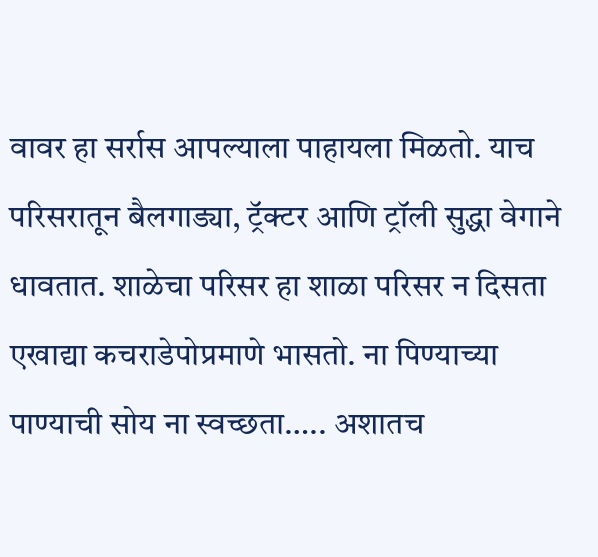वावर हा सर्रास आपल्याला पाहायला मिळतो. याच परिसरातून बैलगाड्या, ट्रॅक्टर आणि ट्रॉली सुद्धा वेगाने धावतात. शाळेचा परिसर हा शाळा परिसर न दिसता एखाद्या कचराडेपोप्रमाणे भासतो. ना पिण्याच्या पाण्याची सोय ना स्वच्छता….. अशातच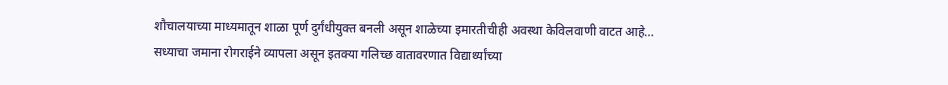शौचालयाच्या माध्यमातून शाळा पूर्ण दुर्गंधीयुक्त बनली असून शाळेच्या इमारतीचीही अवस्था केविलवाणी वाटत आहे…
सध्याचा जमाना रोगराईने व्यापला असून इतक्या गलिच्छ वातावरणात विद्यार्थ्यांच्या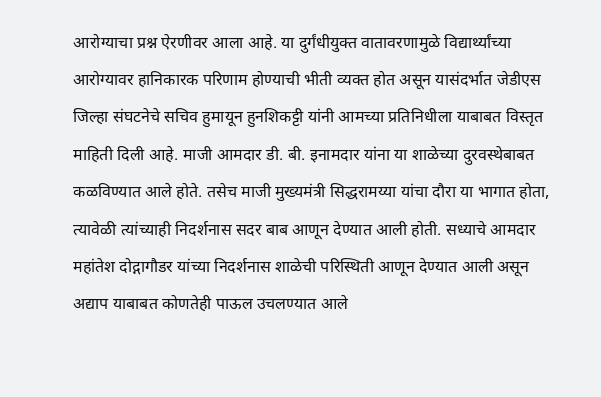आरोग्याचा प्रश्न ऐरणीवर आला आहे. या दुर्गंधीयुक्त वातावरणामुळे विद्यार्थ्यांच्या आरोग्यावर हानिकारक परिणाम होण्याची भीती व्यक्त होत असून यासंदर्भात जेडीएस जिल्हा संघटनेचे सचिव हुमायून हुनशिकट्टी यांनी आमच्या प्रतिनिधीला याबाबत विस्तृत माहिती दिली आहे. माजी आमदार डी. बी. इनामदार यांना या शाळेच्या दुरवस्थेबाबत कळविण्यात आले होते. तसेच माजी मुख्यमंत्री सिद्धरामय्या यांचा दौरा या भागात होता, त्यावेळी त्यांच्याही निदर्शनास सदर बाब आणून देण्यात आली होती. सध्याचे आमदार महांतेश दोद्गागौडर यांच्या निदर्शनास शाळेची परिस्थिती आणून देण्यात आली असून अद्याप याबाबत कोणतेही पाऊल उचलण्यात आले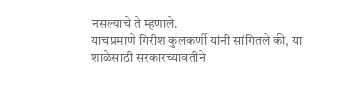नसल्याचे ते म्हणाले.
याचप्रमाणे गिरीश कुलकर्णी यांनी सांगितले की, या शाळेसाठी सरकारच्यावतीने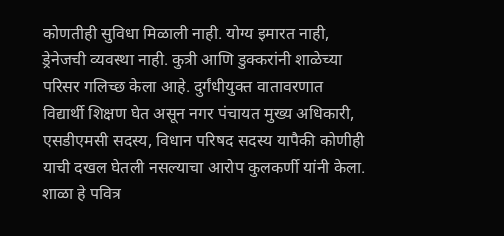कोणतीही सुविधा मिळाली नाही. योग्य इमारत नाही, ड्रेनेजची व्यवस्था नाही. कुत्री आणि डुक्करांनी शाळेच्या परिसर गलिच्छ केला आहे. दुर्गंधीयुक्त वातावरणात विद्यार्थी शिक्षण घेत असून नगर पंचायत मुख्य अधिकारी, एसडीएमसी सदस्य, विधान परिषद सदस्य यापैकी कोणीही याची दखल घेतली नसल्याचा आरोप कुलकर्णी यांनी केला.
शाळा हे पवित्र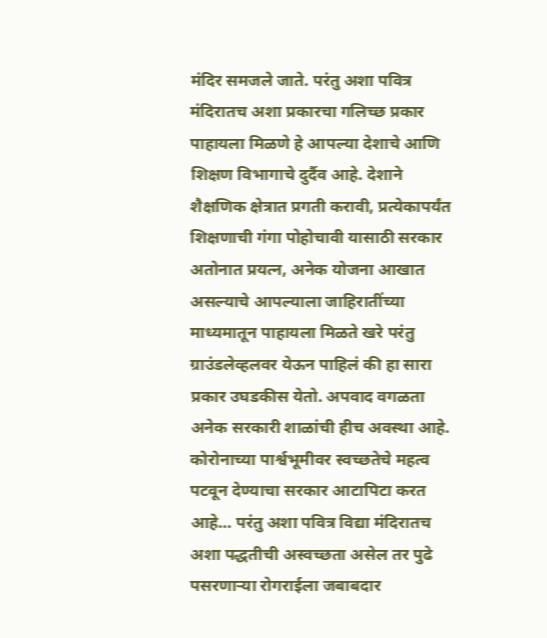मंदिर समजले जाते. परंतु अशा पवित्र मंदिरातच अशा प्रकारचा गलिच्छ प्रकार पाहायला मिळणे हे आपल्या देशाचे आणि शिक्षण विभागाचे दुर्दैव आहे. देशाने शैक्षणिक क्षेत्रात प्रगती करावी, प्रत्येकापर्यंत शिक्षणाची गंगा पोहोचावी यासाठी सरकार अतोनात प्रयत्न, अनेक योजना आखात असल्याचे आपल्याला जाहिरातींच्या माध्यमातून पाहायला मिळते खरे परंतु ग्राउंडलेव्हलवर येऊन पाहिलं की हा सारा प्रकार उघडकीस येतो. अपवाद वगळता अनेक सरकारी शाळांची हीच अवस्था आहे. कोरोनाच्या पार्श्वभूमीवर स्वच्छतेचे महत्व पटवून देण्याचा सरकार आटापिटा करत आहे… परंतु अशा पवित्र विद्या मंदिरातच अशा पद्धतीची अस्वच्छता असेल तर पुढे पसरणाऱ्या रोगराईला जबाबदार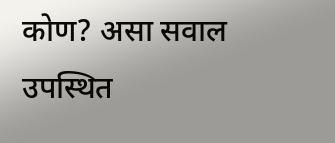कोण? असा सवाल उपस्थित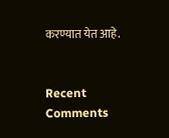करण्यात येत आहे.


Recent Comments